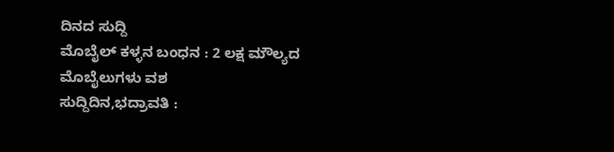ದಿನದ ಸುದ್ದಿ
ಮೊಬೈಲ್ ಕಳ್ಳನ ಬಂಧನ : 2 ಲಕ್ಷ ಮೌಲ್ಯದ ಮೊಬೈಲುಗಳು ವಶ
ಸುದ್ದಿದಿನ,ಭದ್ರಾವತಿ :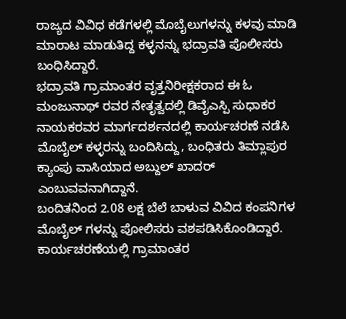ರಾಜ್ಯದ ವಿವಿಧ ಕಡೆಗಳಲ್ಲಿ ಮೊಬೈಲುಗಳನ್ನು ಕಳವು ಮಾಡಿ ಮಾರಾಟ ಮಾಡುತಿದ್ದ ಕಳ್ಳನನ್ನು ಭದ್ರಾವತಿ ಪೊಲೀಸರು ಬಂಧಿಸಿದ್ದಾರೆ.
ಭದ್ರಾವತಿ ಗ್ರಾಮಾಂತರ ವೃತ್ತನಿರೀಕ್ಷಕರಾದ ಈ ಓ ಮಂಜುನಾಥ್ ರವರ ನೇತೃತ್ವದಲ್ಲಿ ಡಿವೈಎಸ್ಪಿ ಸುಧಾಕರ ನಾಯಕರವರ ಮಾರ್ಗದರ್ಶನದಲ್ಲಿ ಕಾರ್ಯಚರಣೆ ನಡೆಸಿ ಮೊಬೈಲ್ ಕಳ್ಳರನ್ನು ಬಂದಿಸಿದ್ದು, ಬಂಧಿತರು ತಿಮ್ಲಾಪುರ ಕ್ಯಾಂಪು ವಾಸಿಯಾದ ಅಬ್ದುಲ್ ಖಾದರ್ ಎಂಬುವವನಾಗಿದ್ದಾನೆ.
ಬಂದಿತನಿಂದ 2.08 ಲಕ್ಷ ಬೆಲೆ ಬಾಳುವ ವಿವಿದ ಕಂಪನಿಗಳ ಮೊಬೈಲ್ ಗಳನ್ನು ಪೋಲಿಸರು ವಶಪಡಿಸಿಕೊಂಡಿದ್ದಾರೆ. ಕಾರ್ಯಚರಣೆಯಲ್ಲಿ ಗ್ರಾಮಾಂತರ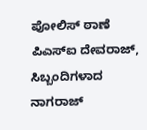ಪೋಲಿಸ್ ಠಾಣೆ ಪಿಎಸ್ಐ ದೇವರಾಜ್, ಸಿಬ್ಬಂದಿಗಳಾದ ನಾಗರಾಜ್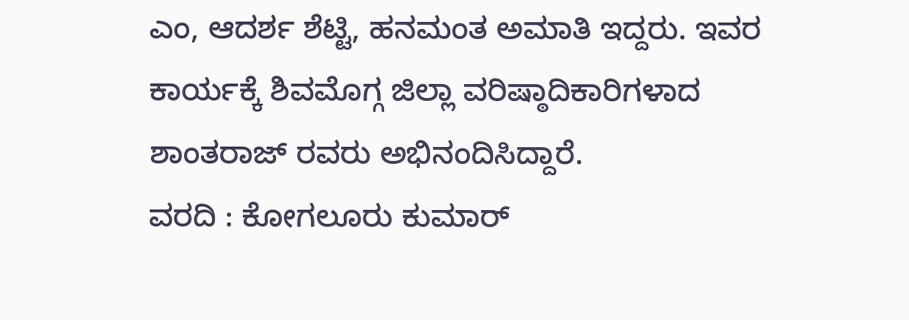ಎಂ, ಆದರ್ಶ ಶೆಟ್ಟಿ, ಹನಮಂತ ಅಮಾತಿ ಇದ್ದರು. ಇವರ ಕಾರ್ಯಕ್ಕೆ ಶಿವಮೊಗ್ಗ ಜಿಲ್ಲಾ ವರಿಷ್ಠಾದಿಕಾರಿಗಳಾದ ಶಾಂತರಾಜ್ ರವರು ಅಭಿನಂದಿಸಿದ್ದಾರೆ.
ವರದಿ : ಕೋಗಲೂರು ಕುಮಾರ್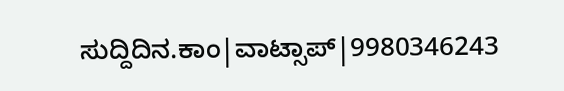ಸುದ್ದಿದಿನ.ಕಾಂ|ವಾಟ್ಸಾಪ್|9980346243